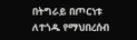በትግራይ በጦርነቱ ለተጎዱ የማህበረሰብ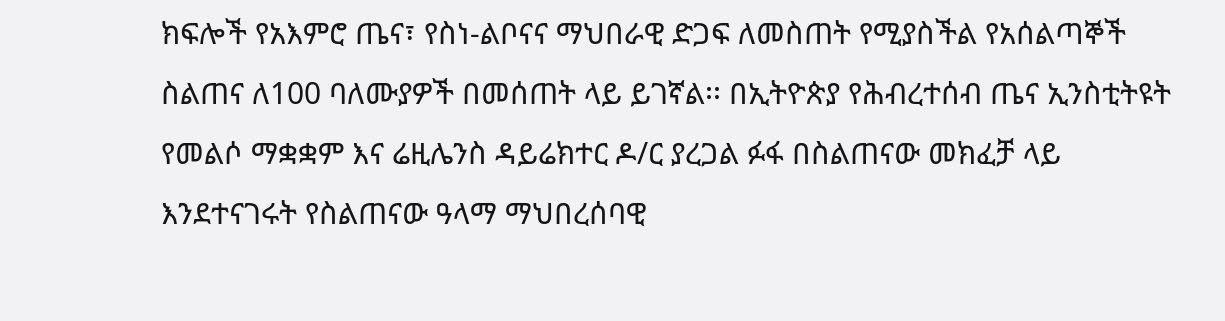ክፍሎች የአእምሮ ጤና፣ የስነ-ልቦናና ማህበራዊ ድጋፍ ለመስጠት የሚያስችል የአሰልጣኞች ስልጠና ለ100 ባለሙያዎች በመሰጠት ላይ ይገኛል፡፡ በኢትዮጵያ የሕብረተሰብ ጤና ኢንስቲትዩት የመልሶ ማቋቋም እና ሬዚሌንስ ዳይሬክተር ዶ/ር ያረጋል ፉፋ በስልጠናው መክፈቻ ላይ እንደተናገሩት የስልጠናው ዓላማ ማህበረሰባዊ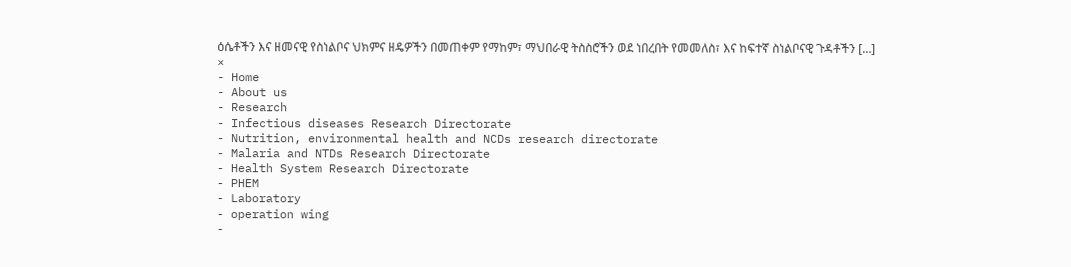ዕሴቶችን እና ዘመናዊ የስነልቦና ህክምና ዘዴዎችን በመጠቀም የማከም፣ ማህበራዊ ትስስሮችን ወደ ነበረበት የመመለስ፣ እና ከፍተኛ ስነልቦናዊ ጉዳቶችን […]
×
- Home
- About us
- Research
- Infectious diseases Research Directorate
- Nutrition, environmental health and NCDs research directorate
- Malaria and NTDs Research Directorate
- Health System Research Directorate
- PHEM
- Laboratory
- operation wing
-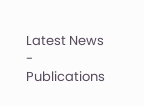Latest News
- Publications